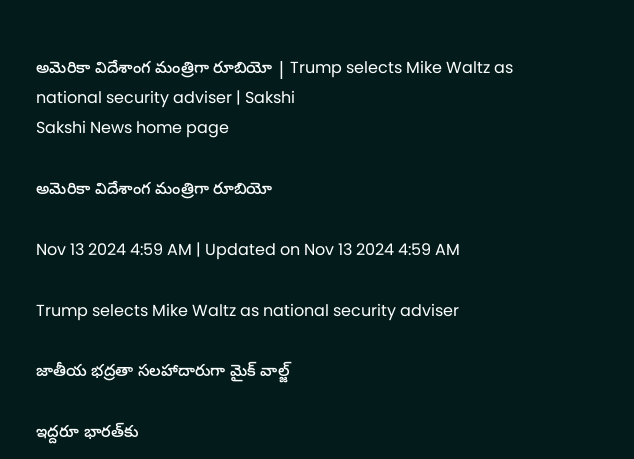అమెరికా విదేశాంగ మంత్రిగా రూబియో | Trump selects Mike Waltz as national security adviser | Sakshi
Sakshi News home page

అమెరికా విదేశాంగ మంత్రిగా రూబియో

Nov 13 2024 4:59 AM | Updated on Nov 13 2024 4:59 AM

Trump selects Mike Waltz as national security adviser

జాతీయ భద్రతా సలహాదారుగా మైక్‌ వాల్జ్‌

ఇద్దరూ భారత్‌కు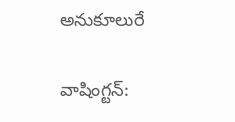అనుకూలురే

వాషింగ్టన్‌: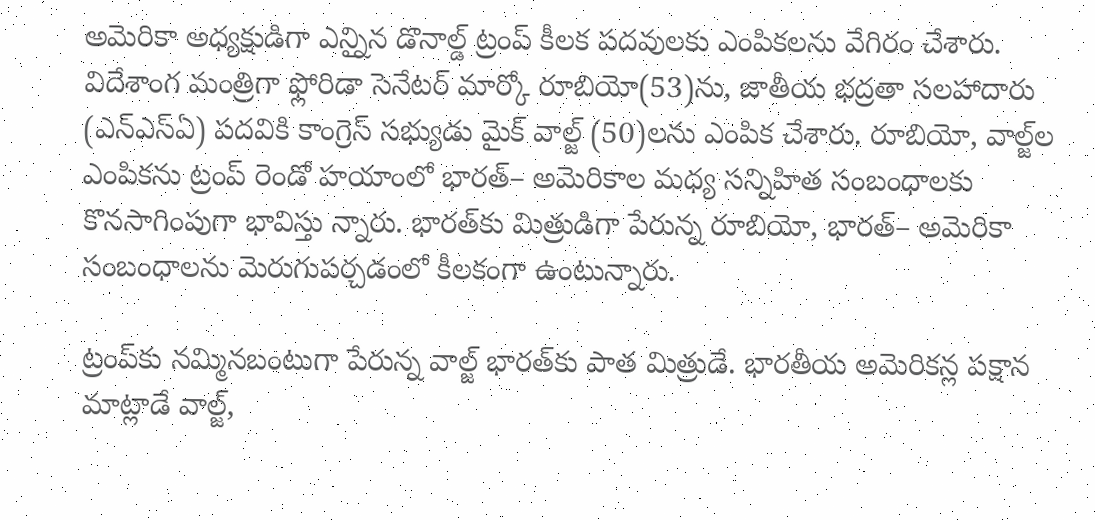అమెరికా అధ్యక్షుడిగా ఎన్నిౖన డొనాల్డ్‌ ట్రంప్‌ కీలక పదవులకు ఎంపికలను వేగిరం చేశారు. విదేశాంగ మంత్రిగా ఫ్లోరిడా సెనేటర్‌ మార్కో రూబియో(53)ను, జాతీయ భద్రతా సలహాదారు (ఎన్‌ఎస్‌ఏ) పదవికి కాంగ్రెస్‌ సభ్యుడు మైక్‌ వాల్జ్‌ (50)లను ఎంపిక చేశారు. రూబియో, వాల్జ్‌ల ఎంపికను ట్రంప్‌ రెండో హయాంలో భారత్‌– అమెరికాల మధ్య సన్నిహిత సంబంధాలకు కొనసాగింపుగా భావిస్తు న్నారు. భారత్‌కు మిత్రుడిగా పేరున్న రూబియో, భారత్‌– అమెరికా సంబంధాలను మెరుగుపర్చడంలో కీలకంగా ఉంటున్నారు.

ట్రంప్‌కు నమ్మినబంటుగా పేరున్న వాల్జ్‌ భారత్‌కు పాత మిత్రుడే. భారతీయ అమెరికన్ల పక్షాన మాట్లాడే వాల్జ్,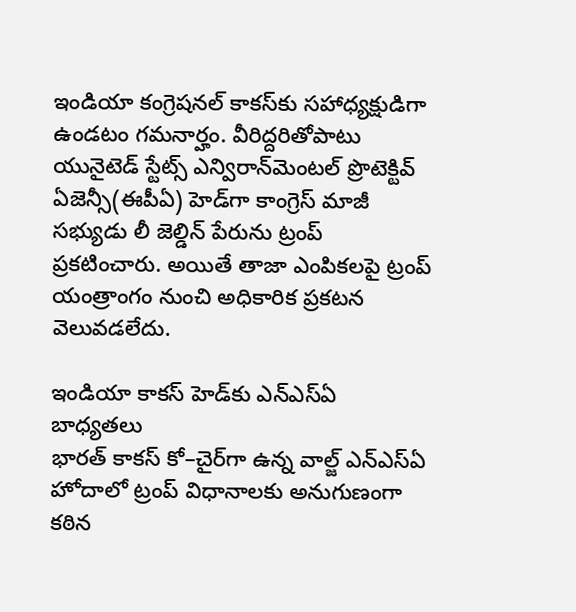ఇండియా కంగ్రెషనల్‌ కాకస్‌కు సహాధ్యక్షుడిగా ఉండటం గమనార్హం. వీరిద్దరితోపాటు యునైటెడ్‌ స్టేట్స్‌ ఎన్విరాన్‌మెంటల్‌ ప్రొటెక్టివ్‌ ఏజెన్సీ(ఈపీఏ) హెడ్‌గా కాంగ్రెస్‌ మాజీ సభ్యుడు లీ జెల్డిన్‌ పేరును ట్రంప్‌ ప్రకటించారు. అయితే తాజా ఎంపికలపై ట్రంప్‌ యంత్రాంగం నుంచి అధికారిక ప్రకటన వెలువడలేదు.

ఇండియా కాకస్‌ హెడ్‌కు ఎన్‌ఎస్‌ఏ బాధ్యతలు
భారత్‌ కాకస్‌ కో–చైర్‌గా ఉన్న వాల్జ్‌ ఎన్‌ఎస్‌ఏ హోదాలో ట్రంప్‌ విధానాలకు అనుగుణంగా కఠిన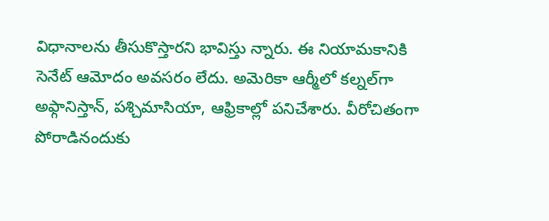విధానాలను తీసుకొస్తారని భావిస్తు న్నారు. ఈ నియామకానికి సెనేట్‌ ఆమోదం అవసరం లేదు. అమెరికా ఆర్మీలో కల్నల్‌గా అఫ్గానిస్తాన్, పశ్చిమాసియా, ఆఫ్రికాల్లో పనిచేశారు. వీరోచితంగా పోరాడినందుకు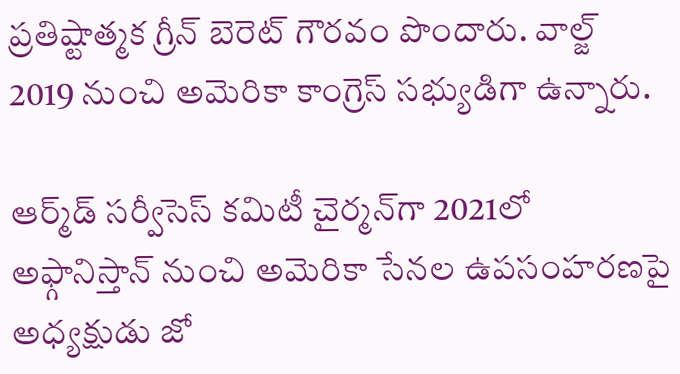ప్రతిష్టాత్మక గ్రీన్‌ బెరెట్‌ గౌరవం పొందారు. వాల్జ్‌ 2019 నుంచి అమెరికా కాంగ్రెస్‌ సభ్యుడిగా ఉన్నారు.

ఆర్మ్‌డ్‌ సర్వీసెస్‌ కమిటీ చైర్మన్‌గా 2021లో అఫ్గానిస్తాన్‌ నుంచి అమెరికా సేనల ఉపసంహరణపై అధ్యక్షుడు జో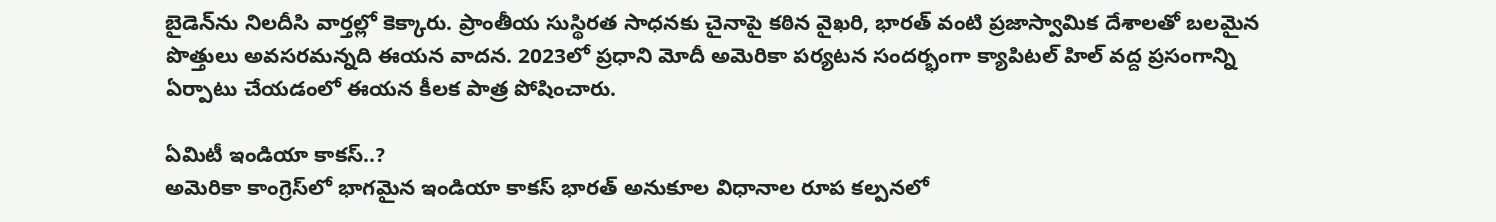బైడెన్‌ను నిలదీసి వార్తల్లో కెక్కారు. ప్రాంతీయ సుస్థిరత సాధనకు చైనాపై కఠిన వైఖరి, భారత్‌ వంటి ప్రజాస్వామిక దేశాలతో బలమైన పొత్తులు అవసరమన్నది ఈయన వాదన. 2023లో ప్రధాని మోదీ అమెరికా పర్యటన సందర్భంగా క్యాపిటల్‌ హిల్‌ వద్ద ప్రసంగాన్ని ఏర్పాటు చేయడంలో ఈయన కీలక పాత్ర పోషించారు.

ఏమిటీ ఇండియా కాకస్‌..?
అమెరికా కాంగ్రెస్‌లో భాగమైన ఇండియా కాకస్‌ భారత్‌ అనుకూల విధానాల రూప కల్పనలో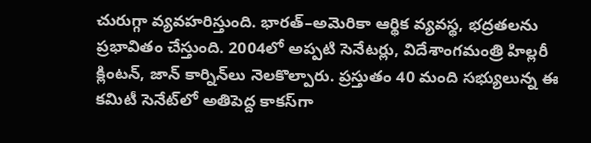చురుగ్గా వ్యవహరిస్తుంది. భారత్‌–అమెరికా ఆర్థిక వ్యవస్థ, భద్రతలను ప్రభావితం చేస్తుంది. 2004లో అప్పటి సెనేటర్లు, విదేశాంగమంత్రి హిల్లరీ క్లింటన్, జాన్‌ కార్నిన్‌లు నెలకొల్పారు. ప్రస్తుతం 40 మంది సభ్యులున్న ఈ కమిటీ సెనేట్‌లో అతిపెద్ద కాకస్‌గా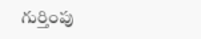గుర్తింపు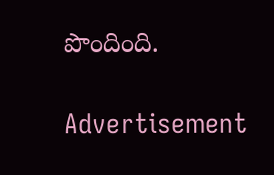పొందింది.

Advertisement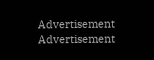Advertisement
Advertisement